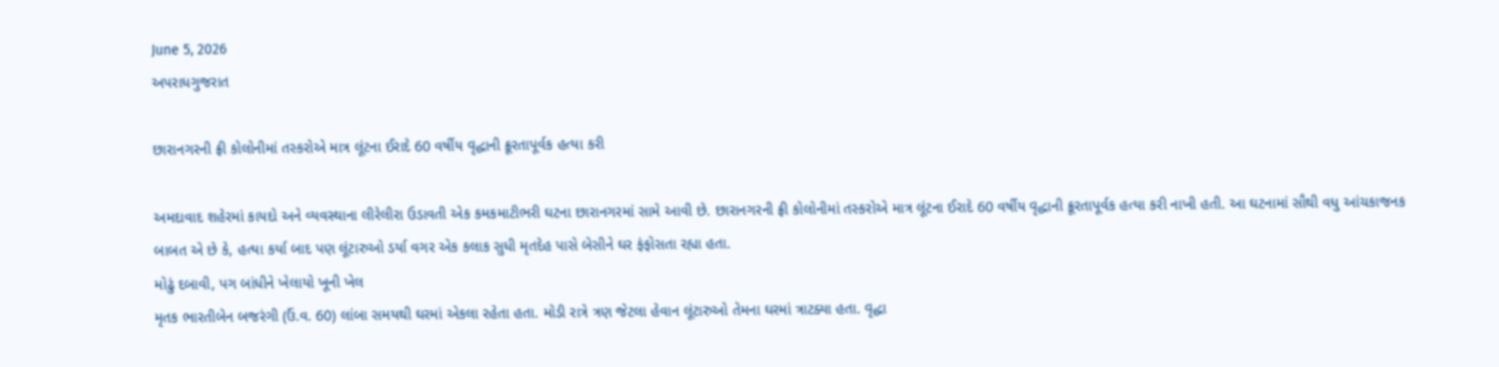June 5, 2026
અપરાધગુજરાત

છારાનગરની ફ્રી કોલોનીમાં તસ્કરોએ માત્ર લૂંટના ઈરાદે 60 વર્ષીય વૃદ્ધાની ક્રૂરતાપૂર્વક હત્યા કરી

અમદાવાદ શહેરમાં કાયદો અને વ્યવસ્થાના લીરેલીરા ઉડાવતી એક કમકમાટીભરી ઘટના છારાનગરમાં સામે આવી છે. છારાનગરની ફ્રી કોલોનીમાં તસ્કરોએ માત્ર લૂંટના ઈરાદે 60 વર્ષીય વૃદ્ધાની ક્રૂરતાપૂર્વક હત્યા કરી નાખી હતી. આ ઘટનામાં સૌથી વધુ આંચકાજનક બાબત એ છે કે, હત્યા કર્યા બાદ પણ લૂંટારુઓ ડર્યા વગર એક કલાક સુધી મૃતદેહ પાસે બેસીને ઘર ફંફોસતા રહ્યા હતા.
મોઢું દબાવી, પગ બાંધીને ખેલાયો ખૂની ખેલ
મૃતક ભારતીબેન બજરંગી (ઉં.વ. 60) લાંબા સમયથી ઘરમાં એકલા રહેતા હતા. મોડી રાત્રે ત્રણ જેટલા હેવાન લૂંટારુઓ તેમના ઘરમાં ત્રાટક્યા હતા. વૃદ્ધા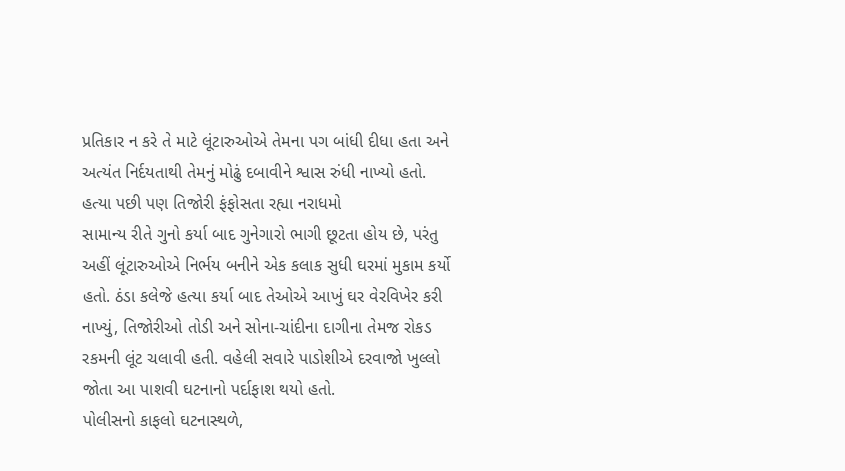પ્રતિકાર ન કરે તે માટે લૂંટારુઓએ તેમના પગ બાંધી દીધા હતા અને અત્યંત નિર્દયતાથી તેમનું મોઢું દબાવીને શ્વાસ રુંધી નાખ્યો હતો.
હત્યા પછી પણ તિજોરી ફંફોસતા રહ્યા નરાધમો
સામાન્ય રીતે ગુનો કર્યા બાદ ગુનેગારો ભાગી છૂટતા હોય છે, પરંતુ અહીં લૂંટારુઓએ નિર્ભય બનીને એક કલાક સુધી ઘરમાં મુકામ કર્યો હતો. ઠંડા કલેજે હત્યા કર્યા બાદ તેઓએ આખું ઘર વેરવિખેર કરી નાખ્યું, તિજોરીઓ તોડી અને સોના-ચાંદીના દાગીના તેમજ રોકડ રકમની લૂંટ ચલાવી હતી. વહેલી સવારે પાડોશીએ દરવાજો ખુલ્લો જોતા આ પાશવી ઘટનાનો પર્દાફાશ થયો હતો.
પોલીસનો કાફલો ઘટનાસ્થળે,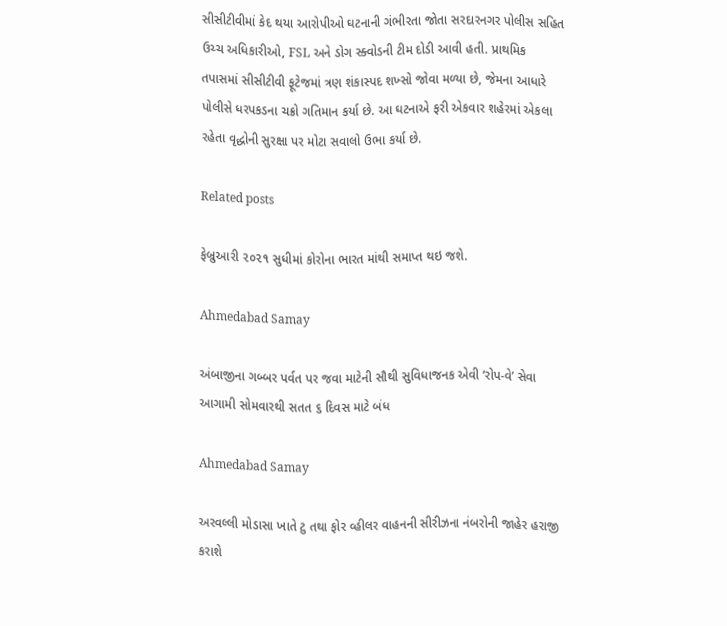સીસીટીવીમાં કેદ થયા આરોપીઓ ઘટનાની ગંભીરતા જોતા સરદારનગર પોલીસ સહિત ઉચ્ચ અધિકારીઓ, FSL અને ડોગ સ્ક્વોડની ટીમ દોડી આવી હતી. પ્રાથમિક તપાસમાં સીસીટીવી ફૂટેજમાં ત્રણ શંકાસ્પદ શખ્સો જોવા મળ્યા છે, જેમના આધારે પોલીસે ધરપકડના ચક્રો ગતિમાન કર્યા છે. આ ઘટનાએ ફરી એકવાર શહેરમાં એકલા રહેતા વૃદ્ધોની સુરક્ષા પર મોટા સવાલો ઉભા કર્યા છે.

Related posts

ફેબ્રુઆરી ૨૦૨૧ સુધીમાં કોરોના ભારત માંથી સમાપ્ત થઇ જશે.

Ahmedabad Samay

અંબાજીના ગબ્બર પર્વત પર જવા માટેની સૌથી સુવિધાજનક એવી ‘રોપ-વે’ સેવા આગામી સોમવારથી સતત ૬ દિવસ માટે બંધ

Ahmedabad Samay

અરવલ્લી મોડાસા ખાતે ટુ તથા ફોર વ્હીલર વાહનની સીરીઝના નંબરોની જાહેર હરાજી કરાશે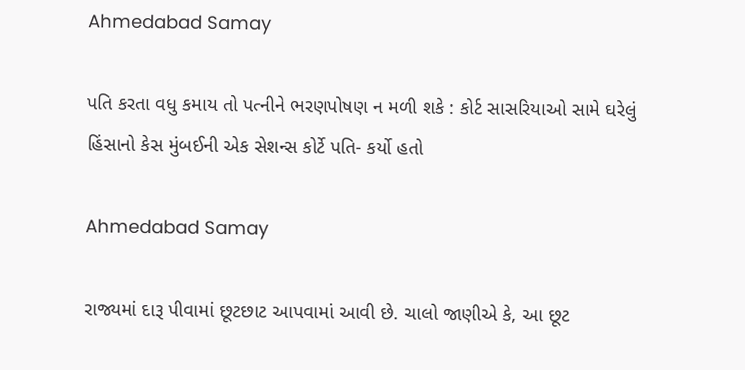Ahmedabad Samay

પતિ કરતા વધુ કમાય તો પત્નીને ભરણપોષણ ન મળી શકે : કોર્ટ સાસરિયાઓ સામે ઘરેલું હિંસાનો કેસ મુંબઈની એક સેશન્સ કોર્ટે પતિ- કર્યો હતો

Ahmedabad Samay

રાજ્યમાં દારૂ પીવામાં છૂટછાટ આપવામાં આવી છે. ચાલો જાણીએ કે, આ છૂટ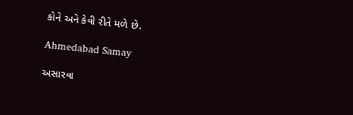કોને અને કેવી રીતે મળે છે.

Ahmedabad Samay

અસારવા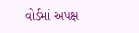વોર્ડમાં અપક્ષ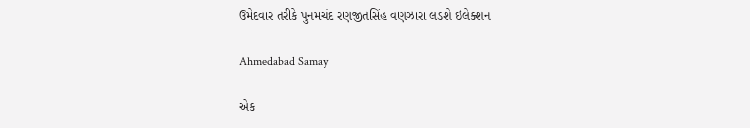ઉમેદવાર તરીકે પુનમચંદ રણજીતસિંહ વણઝારા લડશે ઇલેક્શન

Ahmedabad Samay

એક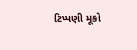ટિપ્પણી મૂકો